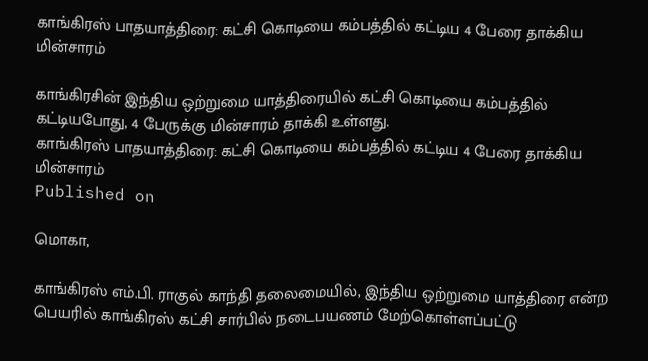காங்கிரஸ் பாதயாத்திரை: கட்சி கொடியை கம்பத்தில் கட்டிய 4 பேரை தாக்கிய மின்சாரம்

காங்கிரசின் இந்திய ஒற்றுமை யாத்திரையில் கட்சி கொடியை கம்பத்தில் கட்டியபோது, 4 பேருக்கு மின்சாரம் தாக்கி உள்ளது.
காங்கிரஸ் பாதயாத்திரை: கட்சி கொடியை கம்பத்தில் கட்டிய 4 பேரை தாக்கிய மின்சாரம்
Published on

மொகா,

காங்கிரஸ் எம்.பி. ராகுல் காந்தி தலைமையில், இந்திய ஒற்றுமை யாத்திரை என்ற பெயரில் காங்கிரஸ் கட்சி சார்பில் நடைபயணம் மேற்கொள்ளப்பட்டு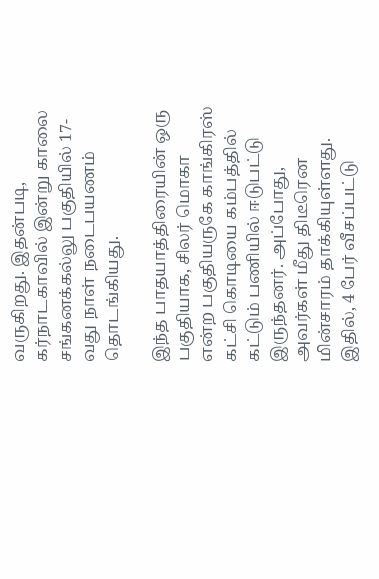வருகிறது. இதன்படி, கர்நாடகாவில் இன்று காலை சங்கனக்கல்லு பகுதியில் 17-வது நாள் நடைபயணம் தொடங்கியது.

இந்த பாதயாத்திரையின் ஒரு பகுதியாக, சிலர் மொகா என்ற பகுதியருகே காங்கிரஸ் கட்சி கொடியை கம்பத்தில் கட்டும் பணியில் ஈடுபட்டு இருந்தனர். அப்போது, அவர்கள் மீது திடீரென மின்சாரம் தாக்கியுள்ளது. இதில், 4 பேர் வீசப்பட்டு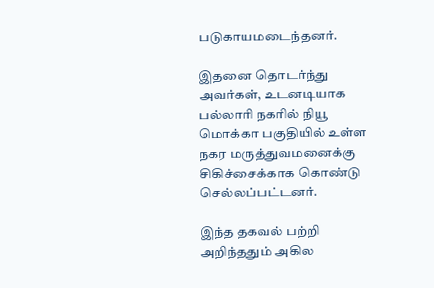படுகாயமடைந்தனர்.

இதனை தொடர்ந்து அவர்கள், உடனடியாக பல்லாரி நகரில் நியூ மொக்கா பகுதியில் உள்ள நகர மருத்துவமனைக்கு சிகிச்சைக்காக கொண்டு செல்லப்பட்டனர்.

இந்த தகவல் பற்றி அறிந்ததும் அகில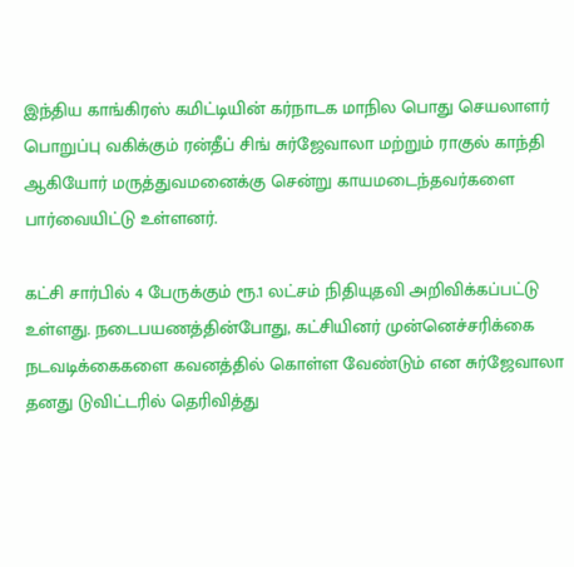இந்திய காங்கிரஸ் கமிட்டியின் கர்நாடக மாநில பொது செயலாளர் பொறுப்பு வகிக்கும் ரன்தீப் சிங் சுர்ஜேவாலா மற்றும் ராகுல் காந்தி ஆகியோர் மருத்துவமனைக்கு சென்று காயமடைந்தவர்களை பார்வையிட்டு உள்ளனர்.

கட்சி சார்பில் 4 பேருக்கும் ரூ.1 லட்சம் நிதியுதவி அறிவிக்கப்பட்டு உள்ளது. நடைபயணத்தின்போது, கட்சியினர் முன்னெச்சரிக்கை நடவடிக்கைகளை கவனத்தில் கொள்ள வேண்டும் என சுர்ஜேவாலா தனது டுவிட்டரில் தெரிவித்து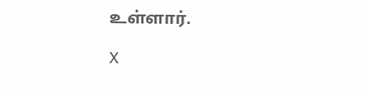உள்ளார்.

X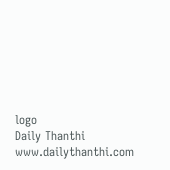logo
Daily Thanthi
www.dailythanthi.com